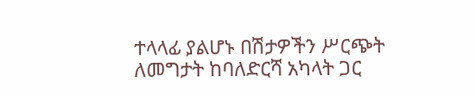ተላላፊ ያልሆኑ በሽታዎችን ሥርጭት ለመግታት ከባለድርሻ አካላት ጋር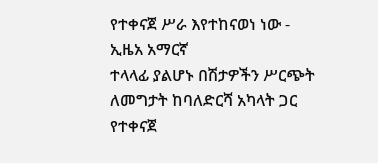የተቀናጀ ሥራ እየተከናወነ ነው - ኢዜአ አማርኛ
ተላላፊ ያልሆኑ በሽታዎችን ሥርጭት ለመግታት ከባለድርሻ አካላት ጋር የተቀናጀ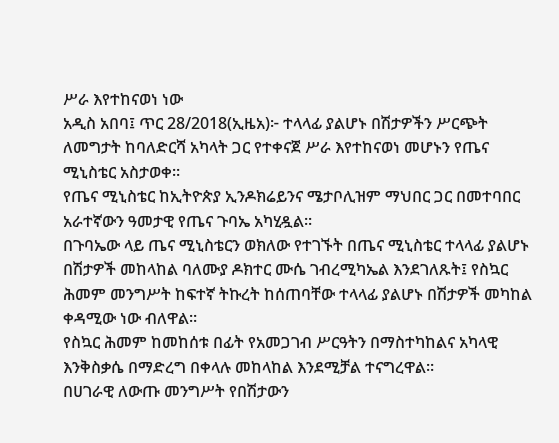ሥራ እየተከናወነ ነው
አዲስ አበባ፤ ጥር 28/2018(ኢዜአ)፦ ተላላፊ ያልሆኑ በሽታዎችን ሥርጭት ለመግታት ከባለድርሻ አካላት ጋር የተቀናጀ ሥራ እየተከናወነ መሆኑን የጤና ሚኒስቴር አስታወቀ።
የጤና ሚኒስቴር ከኢትዮጵያ ኢንዶክሬይንና ሜታቦሊዝም ማህበር ጋር በመተባበር አራተኛውን ዓመታዊ የጤና ጉባኤ አካሂዷል፡፡
በጉባኤው ላይ ጤና ሚኒስቴርን ወክለው የተገኙት በጤና ሚኒስቴር ተላላፊ ያልሆኑ በሽታዎች መከላከል ባለሙያ ዶክተር ሙሴ ገብረሚካኤል እንደገለጹት፤ የስኳር ሕመም መንግሥት ከፍተኛ ትኩረት ከሰጠባቸው ተላላፊ ያልሆኑ በሽታዎች መካከል ቀዳሚው ነው ብለዋል።
የስኳር ሕመም ከመከሰቱ በፊት የአመጋገብ ሥርዓትን በማስተካከልና አካላዊ እንቅስቃሴ በማድረግ በቀላሉ መከላከል እንደሚቻል ተናግረዋል።
በሀገራዊ ለውጡ መንግሥት የበሽታውን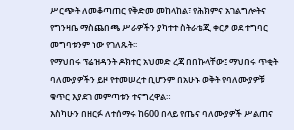ሥርጭት ለመቆጣጠር የቅድመ መከላከል፣ የሕክምና አገልግሎትና የግንዛቤ ማስጨበጫ ሥራዎችን ያካተተ ስትራቴጂ ቀርፆ ወደ ተግባር መግባቱንም ነው የገለጹት፡፡
የማህበሩ ፕሬዝዳንት ዶክተር አህመድ ረጃ በበኩላቸው፤ ማህበሩ ጥቂት ባለሙያዎችን ይዞ የተመሠረተ ቢሆንም በአሁኑ ወቅት የባለሙያዎቹ ቁጥር እያደገ መምጣቱን ተናግረዋል።
እስካሁን በዘርፉ ለተሰማሩ ከ600 በላይ የጤና ባለሙያዎች ሥልጠና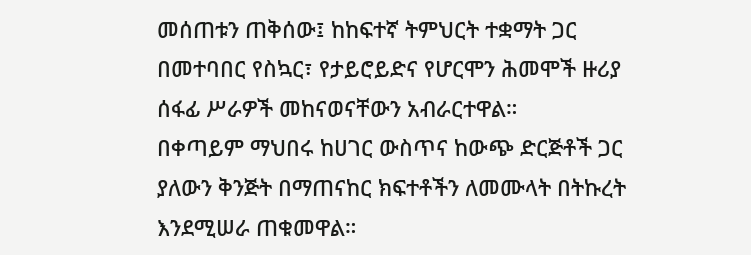መሰጠቱን ጠቅሰው፤ ከከፍተኛ ትምህርት ተቋማት ጋር በመተባበር የስኳር፣ የታይሮይድና የሆርሞን ሕመሞች ዙሪያ ሰፋፊ ሥራዎች መከናወናቸውን አብራርተዋል።
በቀጣይም ማህበሩ ከሀገር ውስጥና ከውጭ ድርጅቶች ጋር ያለውን ቅንጅት በማጠናከር ክፍተቶችን ለመሙላት በትኩረት እንደሚሠራ ጠቁመዋል።